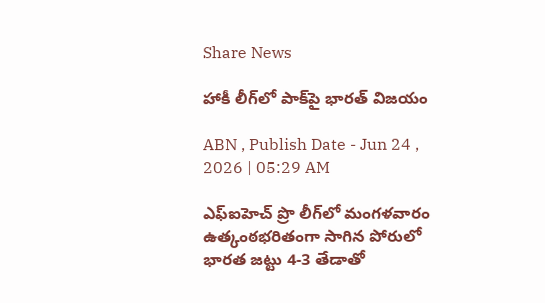Share News

హాకీ లీగ్‌లో పాక్‌పై భారత్‌ విజయం

ABN , Publish Date - Jun 24 , 2026 | 05:29 AM

ఎఫ్‌ఐహెచ్‌ ప్రొ లీగ్‌లో మంగళవారం ఉత్కంఠభరితంగా సాగిన పోరులో భారత జట్టు 4-3 తేడాతో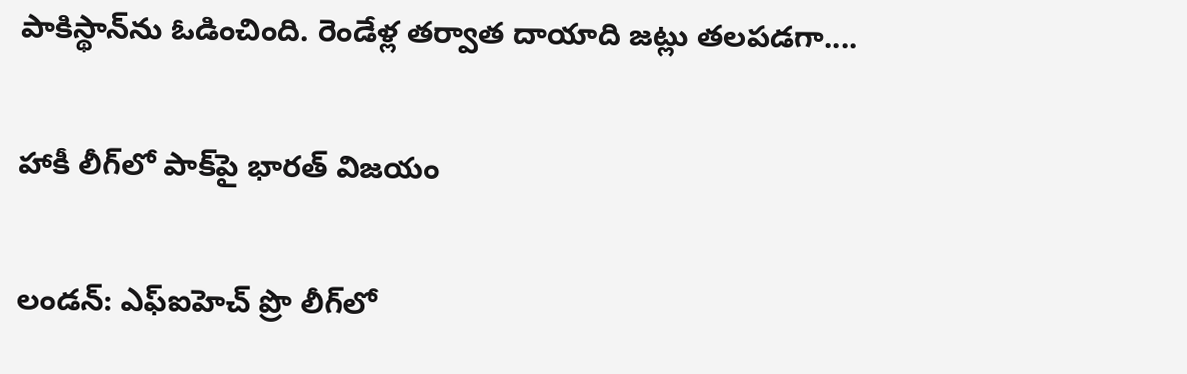పాకిస్థాన్‌ను ఓడించింది. రెండేళ్ల తర్వాత దాయాది జట్లు తలపడగా....

హాకీ లీగ్‌లో పాక్‌పై భారత్‌ విజయం

లండన్‌: ఎఫ్‌ఐహెచ్‌ ప్రొ లీగ్‌లో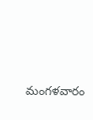మంగళవారం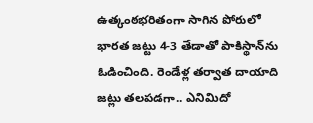ఉత్కంఠభరితంగా సాగిన పోరులో భారత జట్టు 4-3 తేడాతో పాకిస్థాన్‌ను ఓడించింది. రెండేళ్ల తర్వాత దాయాది జట్లు తలపడగా.. ఎనిమిదో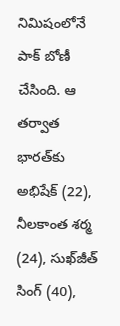నిమిషంలోనే పాక్‌ బోణీ చేసింది. ఆ తర్వాత భారత్‌కు అభిషేక్‌ (22), నీలకాంత శర్మ (24), సుఖ్‌జీత్‌ సింగ్‌ (40),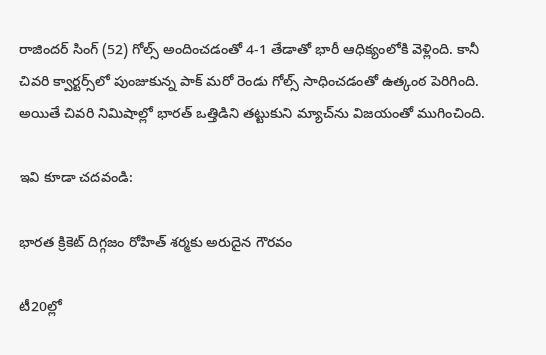రాజిందర్‌ సింగ్‌ (52) గోల్స్‌ అందించడంతో 4-1 తేడాతో భారీ ఆధిక్యంలోకి వెళ్లింది. కానీ చివరి క్వార్టర్స్‌లో పుంజుకున్న పాక్‌ మరో రెండు గోల్స్‌ సాధించడంతో ఉత్కంఠ పెరిగింది. అయితే చివరి నిమిషాల్లో భారత్‌ ఒత్తిడిని తట్టుకుని మ్యాచ్‌ను విజయంతో ముగించింది.

ఇవి కూడా చదవండి:

భారత క్రికెట్ దిగ్గజం రోహిత్ శర్మకు అరుదైన గౌరవం

టీ20ల్లో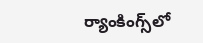ర్యాంకింగ్స్‌లో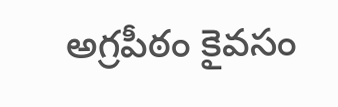అగ్రపీఠం కైవసం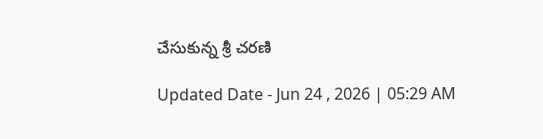చేసుకున్న శ్రీ చరణి

Updated Date - Jun 24 , 2026 | 05:29 AM